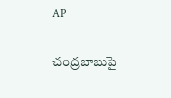AP

చంద్రబాబుపై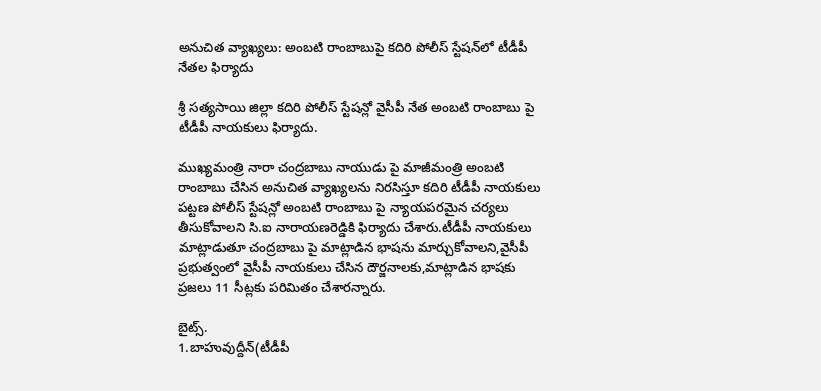అనుచిత వ్యాఖ్యలు: అంబటి రాంబాబుపై కదిరి పోలీస్ స్టేషన్‌లో టీడీపీ నేతల ఫిర్యాదు

శ్రీ సత్యసాయి జిల్లా కదిరి పోలీస్ స్టేషన్లో వైసీపీ నేత అంబటి రాంబాబు పై టీడీపీ నాయకులు ఫిర్యాదు.

ముఖ్యమంత్రి నారా చంద్రబాబు నాయుడు పై మాజీమంత్రి అంబటి రాంబాబు చేసిన అనుచిత వ్యాఖ్యలను నిరసిస్తూ కదిరి టీడీపీ నాయకులు పట్టణ పోలీస్ స్టేషన్లో అంబటి రాంబాబు పై న్యాయపరమైన చర్యలు తీసుకోవాలని సి.ఐ నారాయణరెడ్డికి ఫిర్యాదు చేశారు.టీడీపీ నాయకులు మాట్లాడుతూ చంద్రబాబు పై మాట్లాడిన భాషను మార్చుకోవాలని,వైసీపీ ప్రభుత్వంలో వైసీపీ నాయకులు చేసిన దౌర్జనాలకు,మాట్లాడిన భాషకు ప్రజలు 11 సీట్లకు పరిమితం చేశారన్నారు.

బైట్స్.
1.బాహువుద్దీన్(టీడీపీ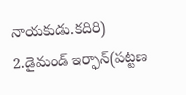నాయకుడు.కదిరి)
2.డైమండ్ ఇర్ఫాన్(పట్టణ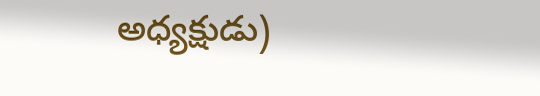అధ్యక్షుడు)